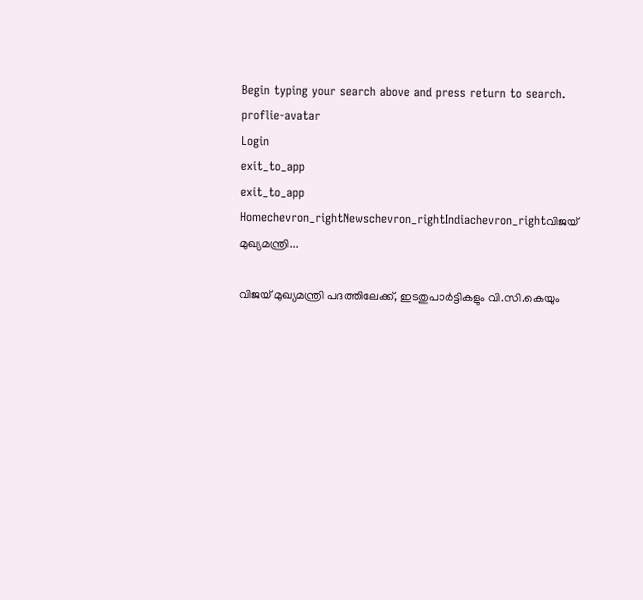Begin typing your search above and press return to search.
proflie-avatar
Login
exit_to_app
exit_to_app
Homechevron_rightNewschevron_rightIndiachevron_rightവിജയ് മുഖ്യമന്ത്രി...

വിജയ് മുഖ്യമന്ത്രി പദത്തിലേക്ക്, ഇടതുപാർട്ടികളും വി.സി.കെയും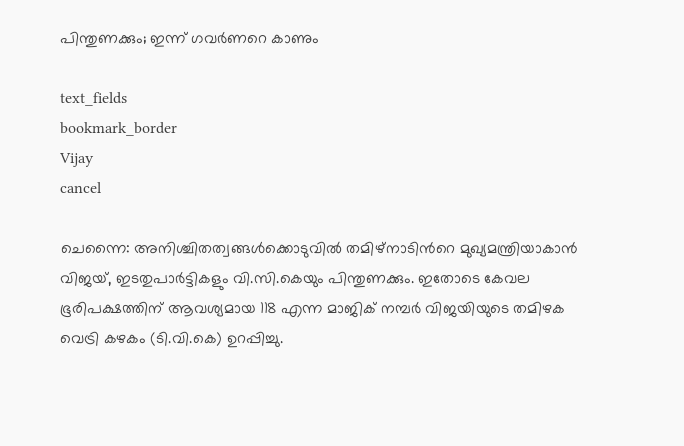പിന്തുണക്കും; ഇന്ന് ഗവർണറെ കാണും

text_fields
bookmark_border
Vijay
cancel

ചെന്നൈ: അനിശ്ചിതത്വങ്ങൾക്കൊടുവിൽ തമിഴ്നാടിന്‍റെ മുഖ്യമന്ത്രിയാകാൻ വിജയ്, ഇടതുപാർട്ടികളും വി.സി.കെയും പിന്തുണക്കും. ഇതോടെ കേവല ഭൂരിപക്ഷത്തിന് ആവശ്യമായ 118 എന്ന മാജിക് നമ്പർ വിജയിയുടെ തമിഴക വെട്രി കഴകം (ടി.വി.കെ) ഉറപ്പിച്ചു.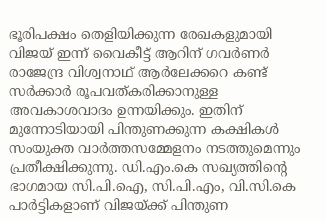ഭൂരിപക്ഷം തെളിയിക്കുന്ന രേഖകളുമായി വിജയ് ഇന്ന് വൈകീട്ട് ആറിന് ഗവർണർ രാജേന്ദ്ര വിശ്വനാഥ് ആർലേക്കറെ കണ്ട് സർക്കാർ രൂപവത്കരിക്കാനുള്ള അവകാശവാദം ഉന്നയിക്കും. ഇതിന് മുന്നോടിയായി പിന്തുണക്കുന്ന കക്ഷികൾ സംയുക്ത വാർത്തസമ്മേളനം നടത്തുമെന്നും പ്രതീക്ഷിക്കുന്നു. ഡി.എം.കെ സഖ്യത്തിന്‍റെ ഭാഗമായ സി.പി.ഐ, സി.പി.എം, വി.സി.കെ പാർട്ടികളാണ് വിജയ്ക്ക് പിന്തുണ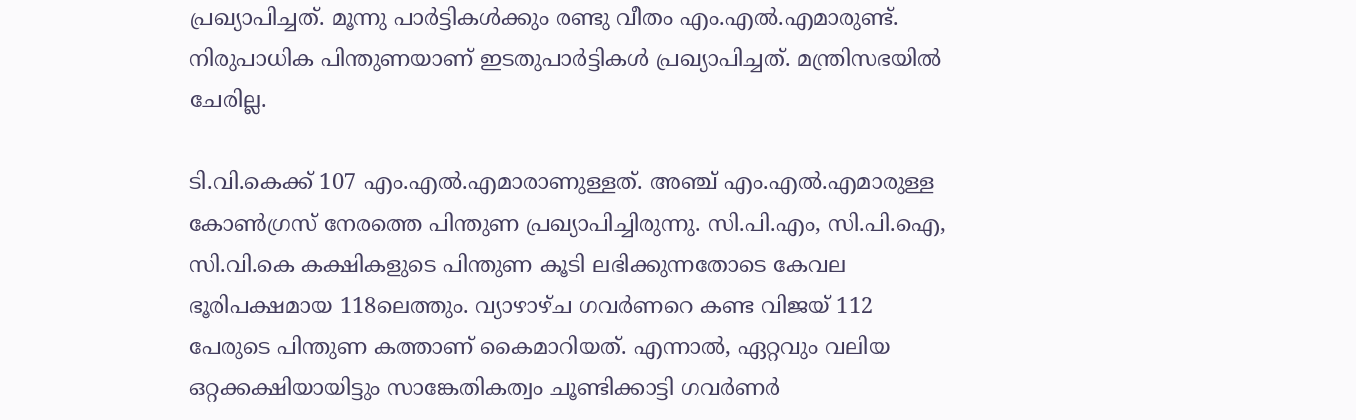പ്രഖ്യാപിച്ചത്. മൂന്നു പാർട്ടികൾക്കും രണ്ടു വീതം എം.എൽ.എമാരുണ്ട്. നിരുപാധിക പിന്തുണയാണ് ഇടതുപാർട്ടികൾ പ്രഖ്യാപിച്ചത്. മന്ത്രിസഭയിൽ ചേരില്ല.

ടി.വി.കെക്ക് 107 എം.എൽ.എമാരാണുള്ളത്. അഞ്ച് എം.എൽ.എമാരുള്ള കോൺഗ്രസ് നേരത്തെ പിന്തുണ പ്രഖ്യാപിച്ചിരുന്നു. സി.പി.എം, സി.പി.ഐ, സി.വി.കെ കക്ഷികളുടെ പിന്തുണ കൂടി ലഭിക്കുന്നതോടെ കേവല ഭൂരിപക്ഷമായ 118ലെത്തും. വ്യാഴാഴ്ച ഗവർണറെ കണ്ട വിജയ് 112 പേരുടെ പിന്തുണ കത്താണ് കൈമാറിയത്. എന്നാൽ, ഏറ്റവും വലിയ ഒറ്റക്കക്ഷിയായിട്ടും സാങ്കേതികത്വം ചൂണ്ടിക്കാട്ടി ഗവർണർ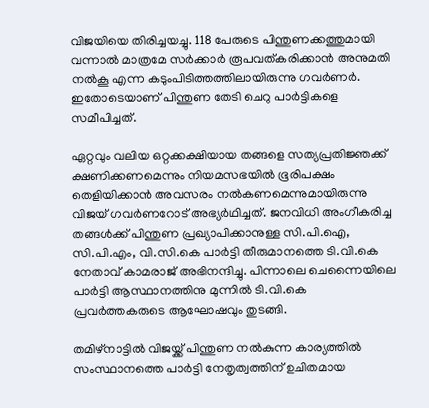വിജയിയെ തിരിച്ചയച്ചു. 118 പേരുടെ പിന്തുണക്കത്തുമായി വന്നാൽ മാത്രമേ സർക്കാർ രൂപവത്കരിക്കാൻ അനുമതി നൽകൂ എന്ന കടുംപിടിത്തത്തിലായിരുന്നു ഗവർണർ. ഇതോടെയാണ് പിന്തുണ തേടി ചെറു പാർട്ടികളെ സമീപിച്ചത്.

ഏറ്റവും വലിയ ഒറ്റക്കക്ഷിയായ തങ്ങളെ സത്യപ്രതിജ്ഞക്ക് ക്ഷണിക്കണമെന്നും നിയമസഭയിൽ ഭൂരിപക്ഷം തെളിയിക്കാൻ അവസരം നൽകണമെന്നുമായിരുന്നു വിജയ് ഗവർണറോട് അഭ്യർഥിച്ചത്. ജനവിധി അംഗീകരിച്ച തങ്ങൾക്ക് പിന്തുണ പ്രഖ്യാപിക്കാനുള്ള സി.പി.ഐ, സി.പി.എം, വി.സി.കെ പാർട്ടി തീരുമാനത്തെ ടി.വി.കെ നേതാവ് കാമരാജ് അഭിനന്ദിച്ചു. പിന്നാലെ ചെന്നൈയിലെ പാർട്ടി ആസ്ഥാനത്തിനു മുന്നിൽ ടി.വി.കെ പ്രവർത്തകരുടെ ആഘോഷവും തുടങ്ങി.

തമിഴ്‌നാട്ടിൽ വിജയ്ക്ക് പിന്തുണ നൽകുന്ന കാര്യത്തിൽ സംസ്ഥാനത്തെ പാർട്ടി നേതൃത്വത്തിന് ഉചിതമായ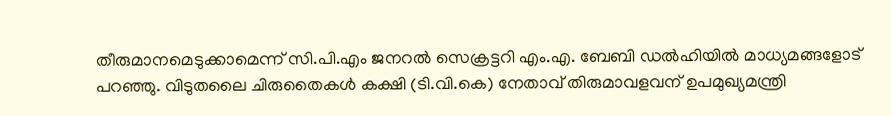തീരുമാനമെടുക്കാമെന്ന് സി.പി.എം ജനറൽ സെക്രട്ടറി എം.എ. ബേബി ഡൽഹിയിൽ മാധ്യമങ്ങളോട് പറഞ്ഞു. വിടുതലൈ ചിരുതൈകൾ കക്ഷി (ടി.വി.കെ) നേതാവ് തിരുമാവളവന് ഉപമുഖ്യമന്ത്രി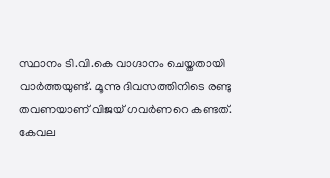സ്ഥാനം ടി.വി.കെ വാഗ്ദാനം ചെയ്തതായി വാർത്തയുണ്ട്. മൂന്നു ദിവസത്തിനിടെ രണ്ടു തവണയാണ് വിജയ് ഗവർണറെ കണ്ടത്. കേവല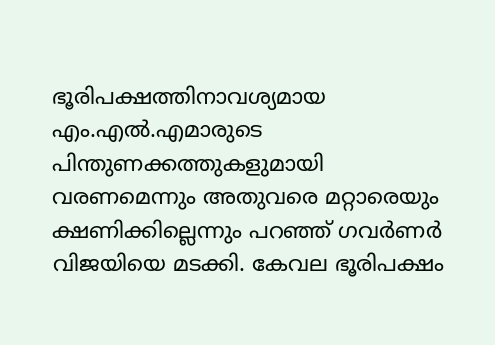ഭൂരിപക്ഷത്തിനാവശ്യമായ എം.എൽ.എമാരുടെ പിന്തുണക്കത്തുകളുമായി വരണമെന്നും അതുവരെ മറ്റാരെയും ക്ഷണിക്കില്ലെന്നും പറഞ്ഞ് ഗവർണർ വിജയിയെ മടക്കി. കേവല ഭൂരിപക്ഷം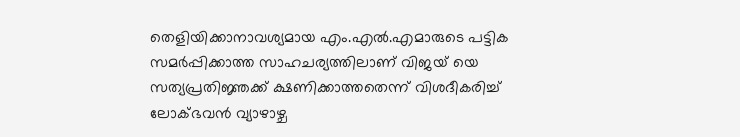തെളിയിക്കാനാവശ്യമായ എം.എൽ.എമാരുടെ പട്ടിക സമർപ്പിക്കാത്ത സാഹചര്യത്തിലാണ് വിജയ് യെ സത്യപ്രതിജ്ഞക്ക് ക്ഷണിക്കാത്തതെന്ന് വിശദീകരിച്ച് ലോക്ഭവൻ വ്യാഴാഴ്ച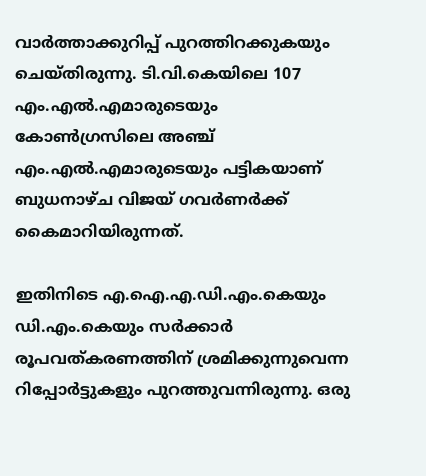വാർത്താക്കുറിപ്പ് പുറത്തിറക്കുകയും ചെയ്തിരുന്നു. ടി.വി.കെയിലെ 107 എം.എൽ.എമാരുടെയും കോൺഗ്രസിലെ അഞ്ച് എം.എൽ.എമാരുടെയും പട്ടികയാണ് ബുധനാഴ്ച വിജയ് ഗവർണർക്ക് കൈമാറിയിരുന്നത്.

ഇതിനിടെ എ.ഐ.എ.ഡി.എം.കെയും ഡി.എം.കെയും സർക്കാർ രൂപവത്കരണത്തിന് ശ്രമിക്കുന്നുവെന്ന റിപ്പോർട്ടുകളും പുറത്തുവന്നിരുന്നു. ഒരു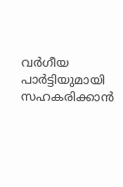വർഗീയ പാർട്ടിയുമായി സഹകരിക്കാൻ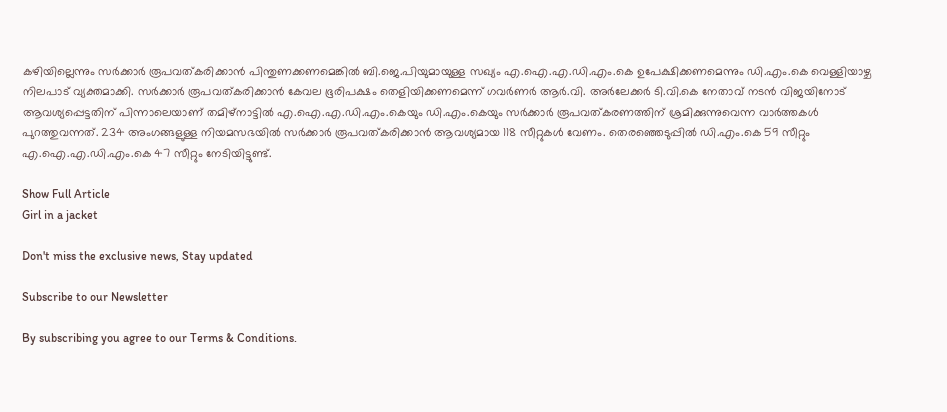കഴിയില്ലെന്നും സർക്കാർ രൂപവത്കരിക്കാൻ പിന്തുണക്കണമെങ്കിൽ ബി.ജെ.പിയുമായുള്ള സഖ്യം എ.ഐ.എ.ഡി.എം.കെ ഉപേക്ഷിക്കണമെന്നും ഡി.എം.കെ വെള്ളിയാഴ്ച നിലപാട് വ്യക്തമാക്കി. സർക്കാർ രൂപവത്കരിക്കാൻ കേവല ഭൂരിപക്ഷം തെളിയിക്കണമെന്ന് ഗവർണർ ആർ.വി. അർലേക്കർ ടി.വി.കെ നേതാവ് നടൻ വിജയിനോട് ആവശ്യപ്പെട്ടതിന് പിന്നാലെയാണ് തമിഴ്നാട്ടിൽ എ.ഐ.എ.ഡി.എം.കെയും ഡി.എം.കെയും സർക്കാർ രൂപവത്കരണത്തിന് ശ്രമിക്കുന്നുവെന്ന വാർത്തകൾ പുറത്തുവന്നത്. 234 അംഗങ്ങളുള്ള നിയമസഭയിൽ സർക്കാർ രൂപവത്കരിക്കാൻ ആവശ്യമായ 118 സീറ്റുകൾ വേണം. തെരഞ്ഞെടുപ്പിൽ ഡി.എം.കെ 59 സീറ്റും എ.ഐ.എ.ഡി.എം.കെ 47 സീറ്റും നേടിയിട്ടുണ്ട്.

Show Full Article
Girl in a jacket

Don't miss the exclusive news, Stay updated

Subscribe to our Newsletter

By subscribing you agree to our Terms & Conditions.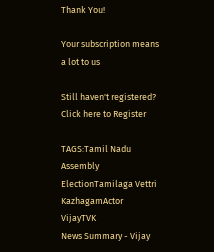Thank You!

Your subscription means a lot to us

Still haven't registered? Click here to Register

TAGS:Tamil Nadu Assembly ElectionTamilaga Vettri KazhagamActor VijayTVK
News Summary - Vijay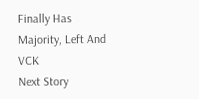Finally Has Majority, Left And VCK
Next Story